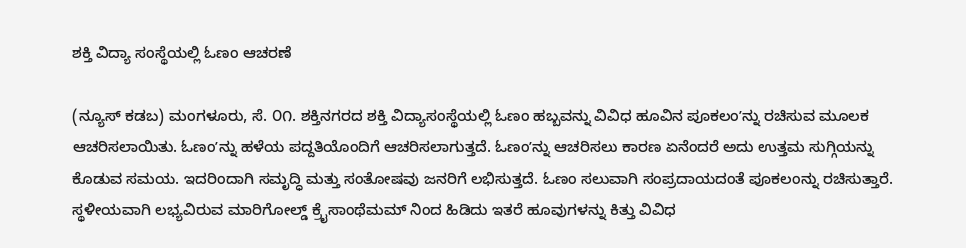ಶಕ್ತಿ ವಿದ್ಯಾ ಸಂಸ್ಥೆಯಲ್ಲಿ ಓಣಂ ಆಚರಣೆ

(ನ್ಯೂಸ್ ಕಡಬ) ಮಂಗಳೂರು, ಸೆ. ೦೧. ಶಕ್ತಿನಗರದ ಶಕ್ತಿ ವಿದ್ಯಾಸಂಸ್ಥೆಯಲ್ಲಿ ಓಣಂ ಹಬ್ಬವನ್ನು ವಿವಿಧ ಹೂವಿನ ಪೂಕಲಂʼನ್ನು ರಚಿಸುವ ಮೂಲಕ ಆಚರಿಸಲಾಯಿತು. ಓಣಂʼನ್ನು ಹಳೆಯ ಪದ್ದತಿಯೊಂದಿಗೆ ಆಚರಿಸಲಾಗುತ್ತದೆ. ಓಣಂʼನ್ನು ಆಚರಿಸಲು ಕಾರಣ ಏನೆಂದರೆ ಅದು ಉತ್ತಮ ಸುಗ್ಗಿಯನ್ನು ಕೊಡುವ ಸಮಯ. ಇದರಿಂದಾಗಿ ಸಮೃದ್ಧಿ ಮತ್ತು ಸಂತೋಷವು ಜನರಿಗೆ ಲಭಿಸುತ್ತದೆ. ಓಣಂ ಸಲುವಾಗಿ ಸಂಪ್ರದಾಯದಂತೆ ಪೂಕಲಂನ್ನು ರಚಿಸುತ್ತಾರೆ. ಸ್ಥಳೀಯವಾಗಿ ಲಭ್ಯವಿರುವ ಮಾರಿಗೋಲ್ಡ್ ಕ್ರೈಸಾಂಥೆಮಮ್ ನಿಂದ ಹಿಡಿದು ಇತರೆ ಹೂವುಗಳನ್ನು ಕಿತ್ತು ವಿವಿಧ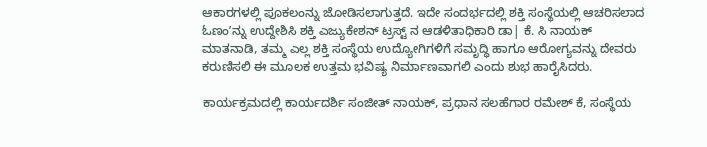ಆಕಾರಗಳಲ್ಲಿ ಪೂಕಲಂನ್ನು ಜೋಡಿಸಲಾಗುತ್ತದೆ. ಇದೇ ಸಂದರ್ಭದಲ್ಲಿ ಶಕ್ತಿ ಸಂಸ್ಥೆಯಲ್ಲಿ ಆಚರಿಸಲಾದ ಓಣಂʼನ್ನು ಉದ್ದೇಶಿಸಿ ಶಕ್ತಿ ಎಜ್ಯುಕೇಶನ್ ಟ್ರಸ್ಟ್‌ ನ ಆಡಳಿತಾಧಿಕಾರಿ ಡಾ| ಕೆ. ಸಿ ನಾಯಕ್ ಮಾತನಾಡಿ, ತಮ್ಮ ಎಲ್ಲ ಶಕ್ತಿ ಸಂಸ್ಥೆಯ ಉದ್ಯೋಗಿಗಳಿಗೆ ಸಮೃದ್ಧಿ ಹಾಗೂ ಆರೋಗ್ಯವನ್ನು ದೇವರು ಕರುಣಿಸಲಿ ಈ ಮೂಲಕ ಉತ್ತಮ ಭವಿಷ್ಯ ನಿರ್ಮಾಣವಾಗಲಿ ಎಂದು ಶುಭ ಹಾರೈಸಿದರು.

ಕಾರ್ಯಕ್ರಮದಲ್ಲಿ ಕಾರ್ಯದರ್ಶಿ ಸಂಜೀತ್ ನಾಯಕ್, ಪ್ರಧಾನ ಸಲಹೆಗಾರ ರಮೇಶ್ ಕೆ, ಸಂಸ್ಥೆಯ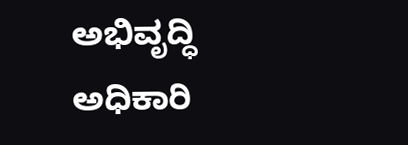ಅಭಿವೃದ್ಧಿ ಅಧಿಕಾರಿ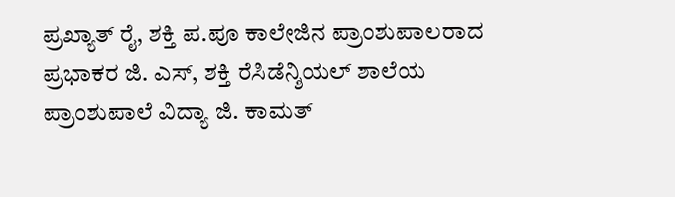ಪ್ರಖ್ಯಾತ್ ರೈ, ಶಕ್ತಿ ಪ.ಪೂ ಕಾಲೇಜಿನ ಪ್ರಾಂಶುಪಾಲರಾದ ಪ್ರಭಾಕರ ಜಿ. ಎಸ್, ಶಕ್ತಿ ರೆಸಿಡೆನ್ಶಿಯಲ್ ಶಾಲೆಯ ಪ್ರಾಂಶುಪಾಲೆ ವಿದ್ಯಾ ಜಿ. ಕಾಮತ್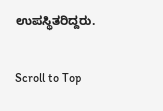ಉಪಸ್ಥಿತರಿದ್ದರು.

Scroll to Top